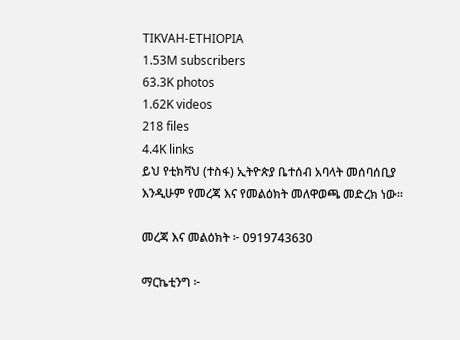TIKVAH-ETHIOPIA
1.53M subscribers
63.3K photos
1.62K videos
218 files
4.4K links
ይህ የቲክቫህ (ተስፋ) ኢትዮጵያ ቤተሰብ አባላት መሰባሰቢያ እንዲሁም የመረጃ እና የመልዕክት መለዋወጫ መድረክ ነው።

መረጃ እና መልዕክት ፦ 0919743630

ማርኬቲንግ ፦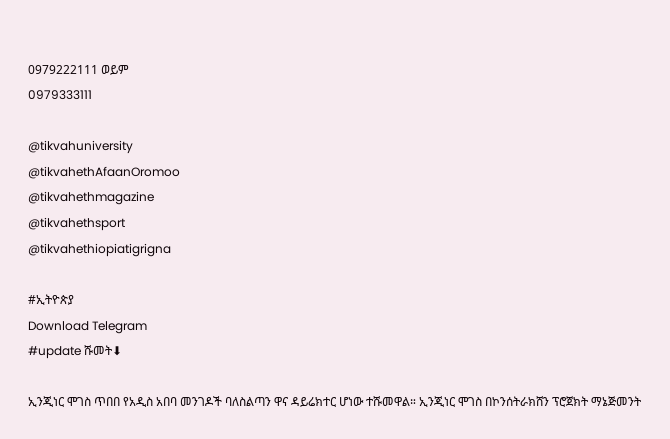0979222111 ወይም
0979333111

@tikvahuniversity
@tikvahethAfaanOromoo
@tikvahethmagazine
@tikvahethsport
@tikvahethiopiatigrigna

#ኢትዮጵያ
Download Telegram
#update ሹመት⬇

ኢንጂነር ሞገስ ጥበበ የአዲስ አበባ መንገዶች ባለስልጣን ዋና ዳይሬክተር ሆነው ተሹመዋል። ኢንጂነር ሞገስ በኮንሰትራክሸን ፕሮጀክት ማኔጅመንት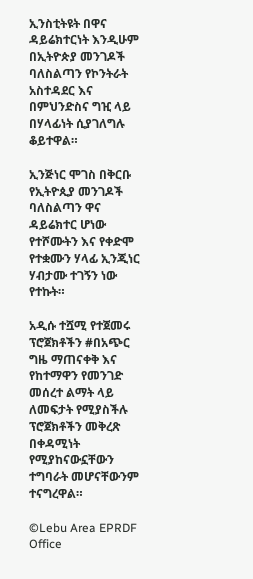ኢንስቲትዩት በዋና ዳይሬክተርነት እንዲሁም በኢትዮጵያ መንገዶች ባለስልጣን የኮንትራት አስተዳደር እና በምህንድስና ግዢ ላይ በሃላፊነት ሲያገለግሉ ቆይተዋል።

ኢንጅነር ሞገስ በቅርቡ የኢትዮጲያ መንገዶች ባለስልጣን ዋና ዳይሬክተር ሆነው የተሾሙትን እና የቀድሞ የተቋሙን ሃላፊ ኢንጂነር ሃብታሙ ተገኝን ነው የተኩት።

አዲሱ ተሿሚ የተጀመሩ ፕሮጀክቶችን #በአጭር ግዜ ማጠናቀቅ እና የከተማዋን የመንገድ መሰረተ ልማት ላይ ለመፍታት የሚያስችሉ ፕሮጀክቶችን መቅረጽ በቀዳሚነት የሚያከናውኗቸውን ተግባራት መሆናቸውንም ተናግረዋል።

©Lebu Area EPRDF Office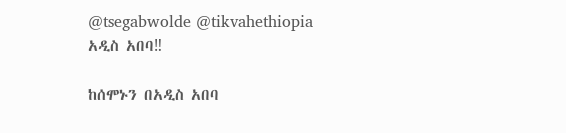@tsegabwolde @tikvahethiopia
አዲስ አበባ‼

ከሰሞኑን በአዲስ አበባ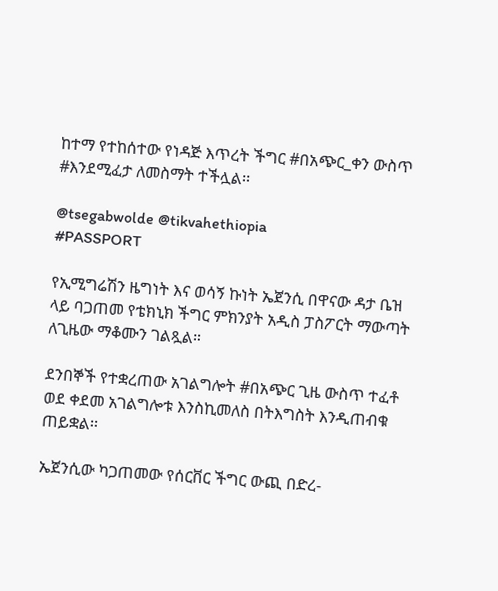ከተማ የተከሰተው የነዳጅ እጥረት ችግር #በአጭር_ቀን ውስጥ #እንደሚፈታ ለመስማት ተችሏል፡፡

@tsegabwolde @tikvahethiopia
#PASSPORT

የኢሚግሬሽን ዜግነት እና ወሳኝ ኩነት ኤጀንሲ በዋናው ዳታ ቤዝ ላይ ባጋጠመ የቴክኒክ ችግር ምክንያት አዲስ ፓስፖርት ማውጣት ለጊዜው ማቆሙን ገልጿል።

ደንበኞች የተቋረጠው አገልግሎት #በአጭር ጊዜ ውስጥ ተፈቶ ወደ ቀደመ አገልግሎቱ እንስኪመለስ በትእግስት እንዲጠብቁ ጠይቋል፡፡

ኤጀንሲው ካጋጠመው የሰርቨር ችግር ውጪ በድረ-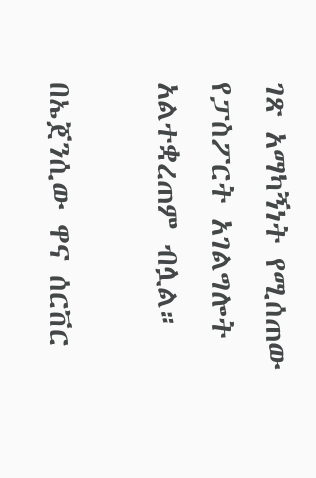ገጽ አማካኝነት የሚሰጠው የፓስፖርት አገልግሎት አልተቋረጠም ብሏል።

በኤጀንሲው ዋና ሰርቨር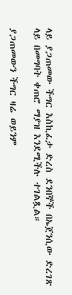ላይ ያጋጠመው ችግር እስኪፈታ ድረስ ደንበኞች በኤጀንሲው ድረገጽ ላይ በመግባት ቀጠሮ ማያዝ እንደሚችሉ ተገልጿል።

ያጋጠመውን ችግር ዛሬ ወይንም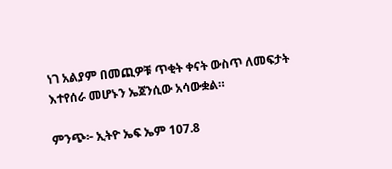ነገ አልያም በመጪዎቹ ጥቂት ቀናት ውስጥ ለመፍታት እተየሰራ መሆኑን ኤጀንሲው አሳውቋል።

ምንጭ፦ ኢትዮ ኤፍ ኤም 107.8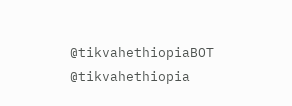@tikvahethiopiaBOT @tikvahethiopia